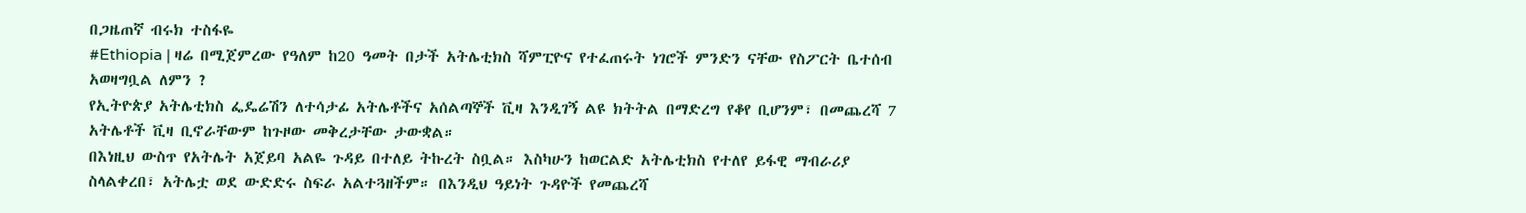በጋዜጠኛ ብሩክ ተስፋዬ
#Ethiopia | ዛሬ በሚጀምረው የዓለም ከ20 ዓመት በታች አትሌቲክስ ሻምፒዮና የተፈጠሩት ነገሮች ምንድን ናቸው የስፖርት ቤተሰብ አወዛግቧል ለምን ?
የኢትዮጵያ አትሌቲክስ ፌዴሬሽን ለተሳታፊ አትሌቶችና አሰልጣኞች ቪዛ እንዲገኝ ልዩ ክትትል በማድረግ የቆየ ቢሆንም፣ በመጨረሻ 7 አትሌቶች ቪዛ ቢኖራቸውም ከጉዞው መቅረታቸው ታውቋል።
በእነዚህ ውስጥ የአትሌት አጀይባ አልዬ ጉዳይ በተለይ ትኩረት ስቧል። እስካሁን ከወርልድ አትሌቲክስ የተለየ ይፋዊ ማብራሪያ ስላልቀረበ፣ አትሌቷ ወደ ውድድሩ ስፍራ አልተጓዘችም። በእንዲህ ዓይነት ጉዳዮች የመጨረሻ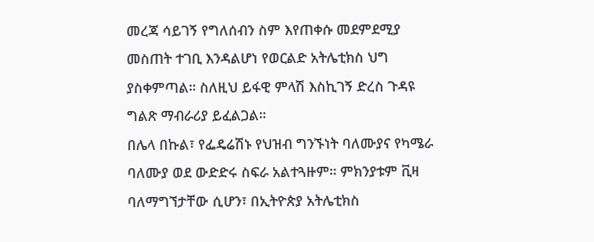መረጃ ሳይገኝ የግለሰብን ስም እየጠቀሱ መደምደሚያ መስጠት ተገቢ እንዳልሆነ የወርልድ አትሌቲክስ ህግ ያስቀምጣል። ስለዚህ ይፋዊ ምላሽ እስኪገኝ ድረስ ጉዳዩ ግልጽ ማብራሪያ ይፈልጋል።
በሌላ በኩል፣ የፌዴሬሽኑ የህዝብ ግንኙነት ባለሙያና የካሜራ ባለሙያ ወደ ውድድሩ ስፍራ አልተጓዙም። ምክንያቱም ቪዛ ባለማግኘታቸው ሲሆን፣ በኢትዮጵያ አትሌቲክስ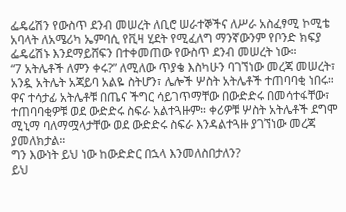ፌዴሬሽን የውስጥ ደንብ መሠረት ለቢሮ ሠራተኞችና ለሥራ አስፈፃሚ ኮሚቴ አባላት ለአሜሪካ ኤምባሲ የቪዛ ሂደት የሚፈለግ ማንኛውንም የቦንድ ክፍያ ፌዴሬሽኑ እንደማይሸፍን በተቀመጠው የውስጥ ደንብ መሠረት ነው።
“7 አትሌቶች ለምን ቀሩ?” ለሚለው ጥያቄ እስካሁን ባገኘነው መረጃ መሠረት፣ አንዷ አትሌት አጃይባ አልዬ ስትሆን፣ ሌሎች ሦስት አትሌቶች ተጠባባቂ ነበሩ። ዋና ተሳታፊ አትሌቶቹ በጤና ችግር ሳይገጥማቸው በውድድሩ በመሳተፋቸው፣ ተጠባባቂዎቹ ወደ ውድድሩ ስፍራ አልተጓዙም። ቀሪዎቹ ሦስት አትሌቶች ደግሞ ሚኒማ ባለማሟላታቸው ወደ ውድድሩ ስፍራ እንዳልተጓዙ ያገኘነው መረጃ ያመለክታል።
ግን እውነት ይህ ነው ከውድድር በኋላ እንመለስበታለን?
ይህ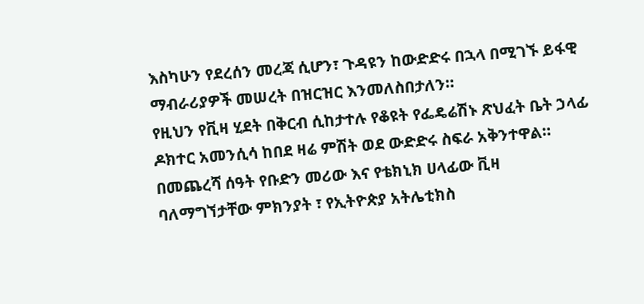እስካሁን የደረሰን መረጃ ሲሆን፣ ጉዳዩን ከውድድሩ በኋላ በሚገኙ ይፋዊ ማብራሪያዎች መሠረት በዝርዝር እንመለስበታለን።
የዚህን የቪዛ ሂደት በቅርብ ሲከታተሉ የቆዩት የፌዴሬሽኑ ጽህፈት ቤት ኃላፊ ዶክተር አመንሲሳ ከበደ ዛሬ ምሽት ወደ ውድድሩ ስፍራ አቅንተዋል።
በመጨረሻ ሰዓት የቡድን መሪው እና የቴክኒክ ሀላፊው ቪዛ ባለማግኘታቸው ምክንያት ፣ የኢትዮጵያ አትሌቲክስ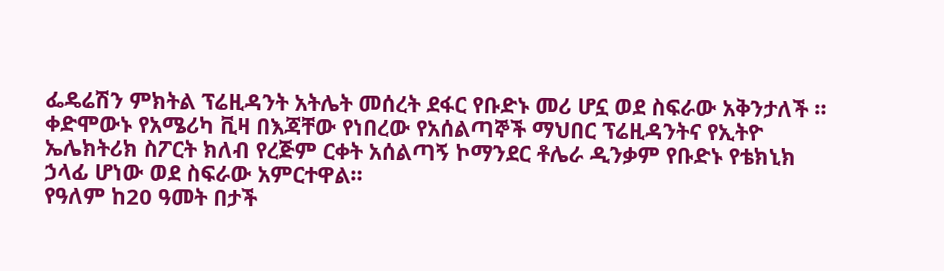ፌዴሬሽን ምክትል ፕሬዚዳንት አትሌት መሰረት ደፋር የቡድኑ መሪ ሆኗ ወደ ስፍራው አቅንታለች ። ቀድሞውኑ የአሜሪካ ቪዛ በእጃቸው የነበረው የአሰልጣኞች ማህበር ፕሬዚዳንትና የኢትዮ ኤሌክትሪክ ስፖርት ክለብ የረጅም ርቀት አሰልጣኝ ኮማንደር ቶሌራ ዲንቃም የቡድኑ የቴክኒክ ኃላፊ ሆነው ወደ ስፍራው አምርተዋል።
የዓለም ከ20 ዓመት በታች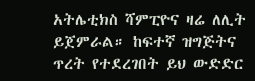አትሌቲክስ ሻምፒዮና ዛሬ ለሊት ይጀምራል። ከፍተኛ ዝግጅትና ጥረት የተደረገበት ይህ ውድድር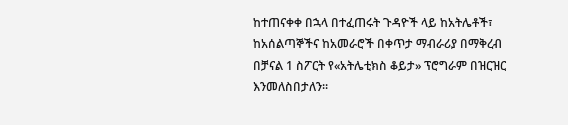ከተጠናቀቀ በኋላ በተፈጠሩት ጉዳዮች ላይ ከአትሌቶች፣ ከአሰልጣኞችና ከአመራሮች በቀጥታ ማብራሪያ በማቅረብ በቻናል 1 ስፖርት የ«አትሌቲክስ ቆይታ» ፕሮግራም በዝርዝር እንመለስበታለን።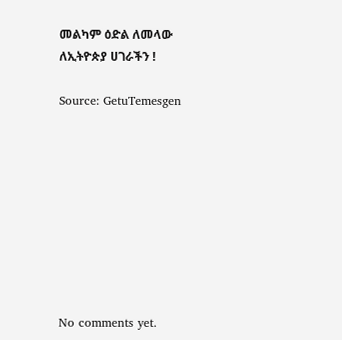መልካም ዕድል ለመላው ለኢትዮጵያ ሀገራችን !

Source: GetuTemesgen









No comments yet.